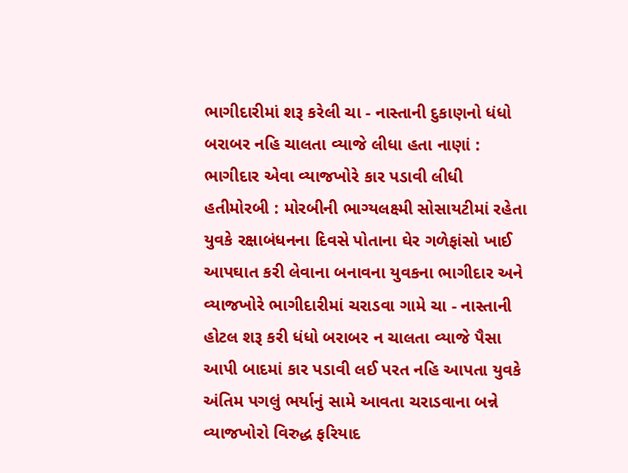ભાગીદારીમાં શરૂ કરેલી ચા - નાસ્તાની દુકાણનો ધંધો બરાબર નહિ ચાલતા વ્યાજે લીધા હતા નાણાં : ભાગીદાર એવા વ્યાજખોરે કાર પડાવી લીધી હતીમોરબી : મોરબીની ભાગ્યલક્ષ્મી સોસાયટીમાં રહેતા યુવકે રક્ષાબંધનના દિવસે પોતાના ઘેર ગળેફાંસો ખાઈ આપઘાત કરી લેવાના બનાવના યુવકના ભાગીદાર અને વ્યાજખોરે ભાગીદારીમાં ચરાડવા ગામે ચા - નાસ્તાની હોટલ શરૂ કરી ધંધો બરાબર ન ચાલતા વ્યાજે પૈસા આપી બાદમાં કાર પડાવી લઈ પરત નહિ આપતા યુવકે અંતિમ પગલું ભર્યાનું સામે આવતા ચરાડવાના બન્ને વ્યાજખોરો વિરુદ્ધ ફરિયાદ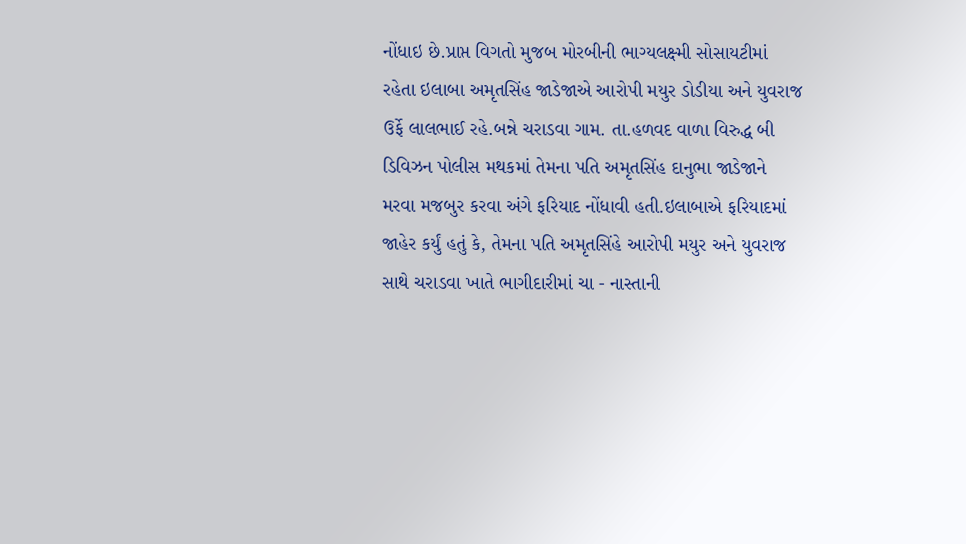નોંધાઇ છે.પ્રાપ્ત વિગતો મુજબ મોરબીની ભાગ્યલક્ષ્મી સોસાયટીમાં રહેતા ઇલાબા અમૃતસિંહ જાડેજાએ આરોપી મયુર ડોડીયા અને યુવરાજ ઉર્ફે લાલભાઈ રહે.બન્ને ચરાડવા ગામ. તા.હળવદ વાળા વિરુદ્ધ બી ડિવિઝન પોલીસ મથકમાં તેમના પતિ અમૃતસિંહ દાનુભા જાડેજાને મરવા મજબુર કરવા અંગે ફરિયાદ નોંધાવી હતી.ઇલાબાએ ફરિયાદમાં જાહેર કર્યું હતું કે, તેમના પતિ અમૃતસિંહે આરોપી મયુર અને યુવરાજ સાથે ચરાડવા ખાતે ભાગીદારીમાં ચા - નાસ્તાની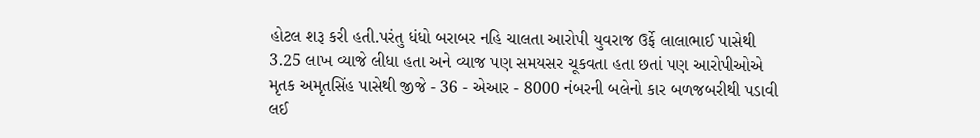હોટલ શરૂ કરી હતી.પરંતુ ધંધો બરાબર નહિ ચાલતા આરોપી યુવરાજ ઉર્ફે લાલાભાઈ પાસેથી 3.25 લાખ વ્યાજે લીધા હતા અને વ્યાજ પણ સમયસર ચૂકવતા હતા છતાં પણ આરોપીઓએ મૃતક અમૃતસિંહ પાસેથી જીજે - 36 - એઆર - 8000 નંબરની બલેનો કાર બળજબરીથી પડાવી લઈ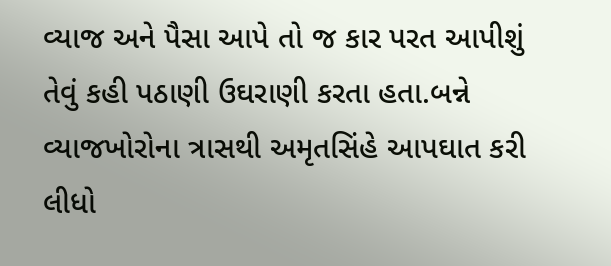વ્યાજ અને પૈસા આપે તો જ કાર પરત આપીશું તેવું કહી પઠાણી ઉઘરાણી કરતા હતા.બન્ને વ્યાજખોરોના ત્રાસથી અમૃતસિંહે આપઘાત કરી લીધો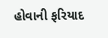હોવાની ફરિયાદ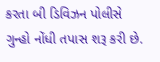કરતા બી ડિવિઝન પોલીસે ગુન્હો નોંધી તપાસ શરૂ કરી છે.